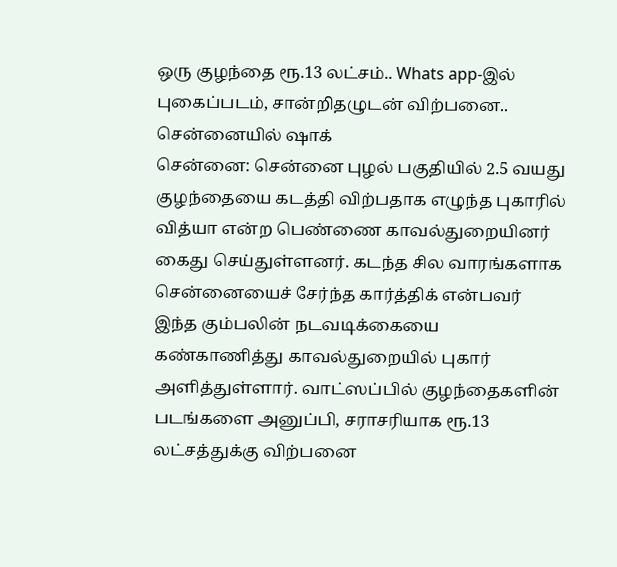ஒரு குழந்தை ரூ.13 லட்சம்.. Whats app-இல் புகைப்படம், சான்றிதழுடன் விற்பனை.. சென்னையில் ஷாக்
சென்னை: சென்னை புழல் பகுதியில் 2.5 வயது குழந்தையை கடத்தி விற்பதாக எழுந்த புகாரில் வித்யா என்ற பெண்ணை காவல்துறையினர் கைது செய்துள்ளனர். கடந்த சில வாரங்களாக சென்னையைச் சேர்ந்த கார்த்திக் என்பவர் இந்த கும்பலின் நடவடிக்கையை கண்காணித்து காவல்துறையில் புகார் அளித்துள்ளார். வாட்ஸப்பில் குழந்தைகளின் படங்களை அனுப்பி, சராசரியாக ரூ.13 லட்சத்துக்கு விற்பனை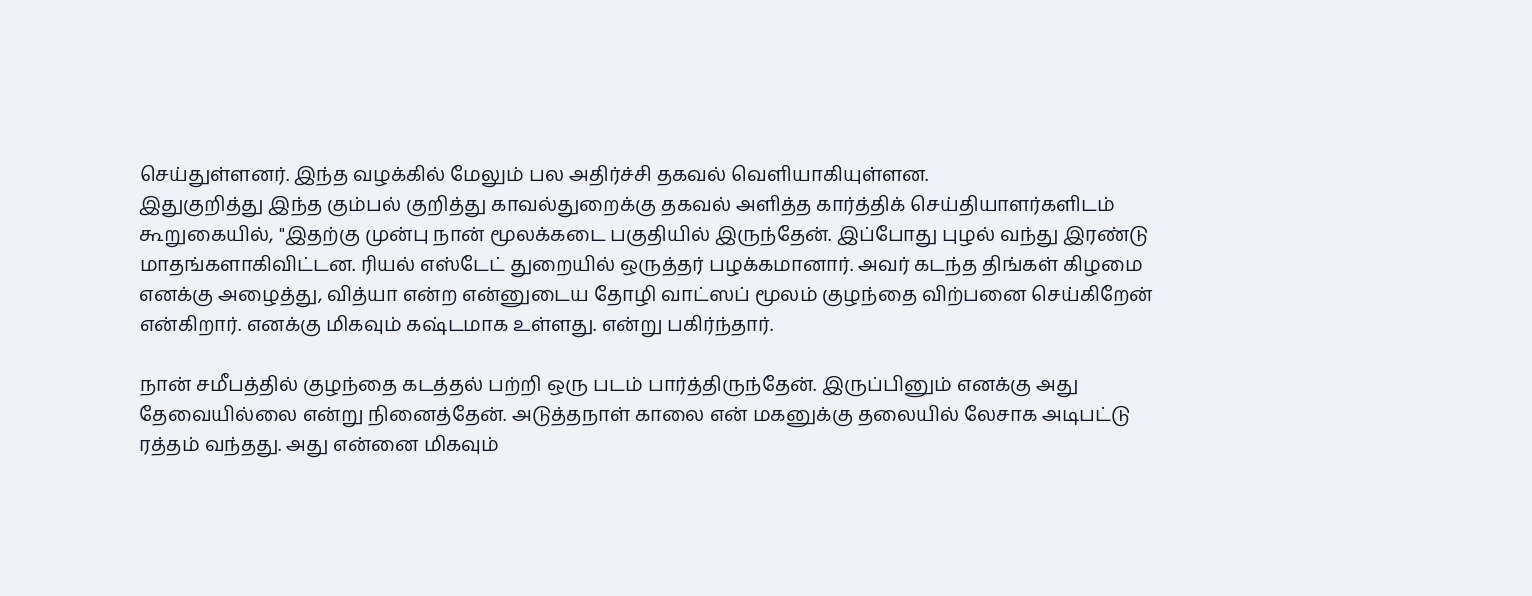செய்துள்ளனர். இந்த வழக்கில் மேலும் பல அதிர்ச்சி தகவல் வெளியாகியுள்ளன.
இதுகுறித்து இந்த கும்பல் குறித்து காவல்துறைக்கு தகவல் அளித்த கார்த்திக் செய்தியாளர்களிடம் கூறுகையில், "இதற்கு முன்பு நான் மூலக்கடை பகுதியில் இருந்தேன். இப்போது புழல் வந்து இரண்டு மாதங்களாகிவிட்டன. ரியல் எஸ்டேட் துறையில் ஒருத்தர் பழக்கமானார். அவர் கடந்த திங்கள் கிழமை எனக்கு அழைத்து, வித்யா என்ற என்னுடைய தோழி வாட்ஸப் மூலம் குழந்தை விற்பனை செய்கிறேன் என்கிறார். எனக்கு மிகவும் கஷ்டமாக உள்ளது. என்று பகிர்ந்தார்.

நான் சமீபத்தில் குழந்தை கடத்தல் பற்றி ஒரு படம் பார்த்திருந்தேன். இருப்பினும் எனக்கு அது தேவையில்லை என்று நினைத்தேன். அடுத்தநாள் காலை என் மகனுக்கு தலையில் லேசாக அடிபட்டு ரத்தம் வந்தது. அது என்னை மிகவும்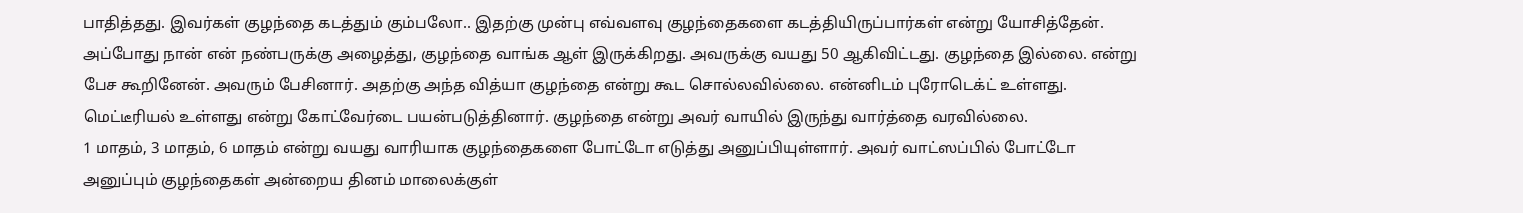பாதித்தது. இவர்கள் குழந்தை கடத்தும் கும்பலோ.. இதற்கு முன்பு எவ்வளவு குழந்தைகளை கடத்தியிருப்பார்கள் என்று யோசித்தேன்.
அப்போது நான் என் நண்பருக்கு அழைத்து, குழந்தை வாங்க ஆள் இருக்கிறது. அவருக்கு வயது 50 ஆகிவிட்டது. குழந்தை இல்லை. என்று பேச கூறினேன். அவரும் பேசினார். அதற்கு அந்த வித்யா குழந்தை என்று கூட சொல்லவில்லை. என்னிடம் புரோடெக்ட் உள்ளது. மெட்டீரியல் உள்ளது என்று கோட்வேர்டை பயன்படுத்தினார். குழந்தை என்று அவர் வாயில் இருந்து வார்த்தை வரவில்லை.
1 மாதம், 3 மாதம், 6 மாதம் என்று வயது வாரியாக குழந்தைகளை போட்டோ எடுத்து அனுப்பியுள்ளார். அவர் வாட்ஸப்பில் போட்டோ அனுப்பும் குழந்தைகள் அன்றைய தினம் மாலைக்குள்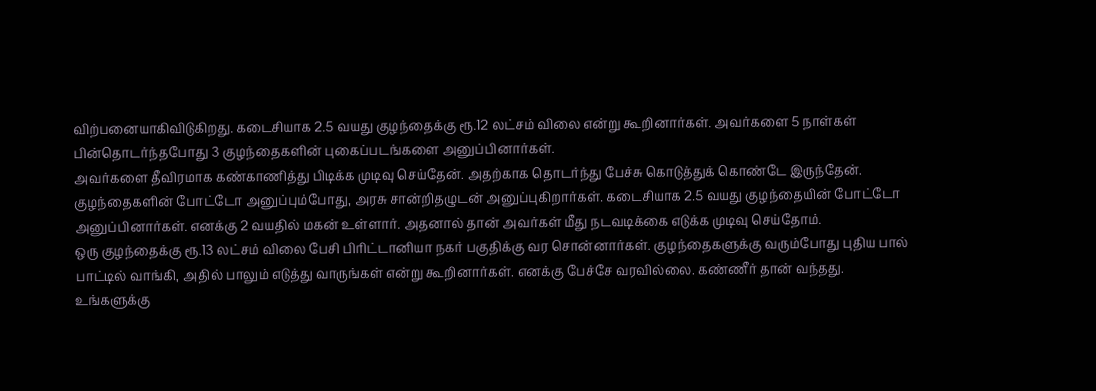விற்பனையாகிவிடுகிறது. கடைசியாக 2.5 வயது குழந்தைக்கு ரூ.12 லட்சம் விலை என்று கூறினார்கள். அவர்களை 5 நாள்கள் பின்தொடர்ந்தபோது 3 குழந்தைகளின் புகைப்படங்களை அனுப்பினார்கள்.
அவர்களை தீவிரமாக கண்காணித்து பிடிக்க முடிவு செய்தேன். அதற்காக தொடர்ந்து பேச்சு கொடுத்துக் கொண்டே இருந்தேன். குழந்தைகளின் போட்டோ அனுப்பும்போது, அரசு சான்றிதழுடன் அனுப்புகிறார்கள். கடைசியாக 2.5 வயது குழந்தையின் போட்டோ அனுப்பினார்கள். எனக்கு 2 வயதில் மகன் உள்ளார். அதனால் தான் அவர்கள் மீது நடவடிக்கை எடுக்க முடிவு செய்தோம்.
ஒரு குழந்தைக்கு ரூ.13 லட்சம் விலை பேசி பிரிட்டானியா நகர் பகுதிக்கு வர சொன்னார்கள். குழந்தைகளுக்கு வரும்போது புதிய பால் பாட்டில் வாங்கி, அதில் பாலும் எடுத்து வாருங்கள் என்று கூறினார்கள். எனக்கு பேச்சே வரவில்லை. கண்ணீர் தான் வந்தது. உங்களுக்கு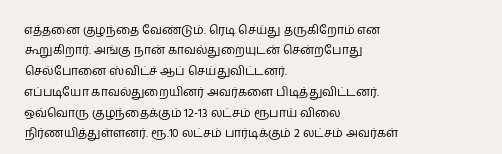எத்தனை குழந்தை வேண்டும். ரெடி செய்து தருகிறோம் என கூறுகிறார். அங்கு நான் காவல்துறையுடன் சென்றபோது செல்போனை ஸ்விட்ச் ஆப் செய்துவிட்டனர்.
எப்படியோ காவல்துறையினர் அவர்களை பிடித்துவிட்டனர். ஒவ்வொரு குழந்தைக்கும் 12-13 லட்சம் ரூபாய் விலை நிர்ணயித்துள்ளனர். ரூ.10 லட்சம் பார்டிக்கும் 2 லட்சம் அவர்கள்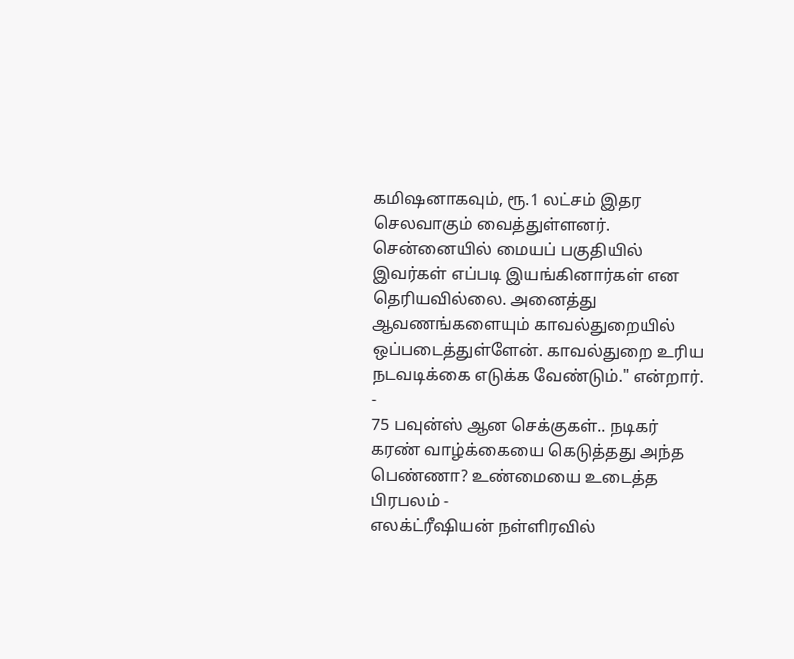கமிஷனாகவும், ரூ.1 லட்சம் இதர செலவாகும் வைத்துள்ளனர். சென்னையில் மையப் பகுதியில் இவர்கள் எப்படி இயங்கினார்கள் என தெரியவில்லை. அனைத்து ஆவணங்களையும் காவல்துறையில் ஒப்படைத்துள்ளேன். காவல்துறை உரிய நடவடிக்கை எடுக்க வேண்டும்." என்றார்.
-
75 பவுன்ஸ் ஆன செக்குகள்.. நடிகர் கரண் வாழ்க்கையை கெடுத்தது அந்த பெண்ணா? உண்மையை உடைத்த பிரபலம் -
எலக்ட்ரீஷியன் நள்ளிரவில்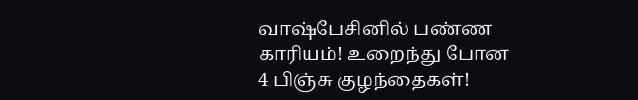வாஷ்பேசினில் பண்ண காரியம்! உறைந்து போன 4 பிஞ்சு குழந்தைகள்!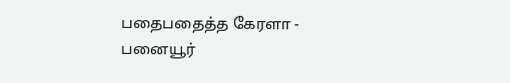பதைபதைத்த கேரளா -
பனையூர்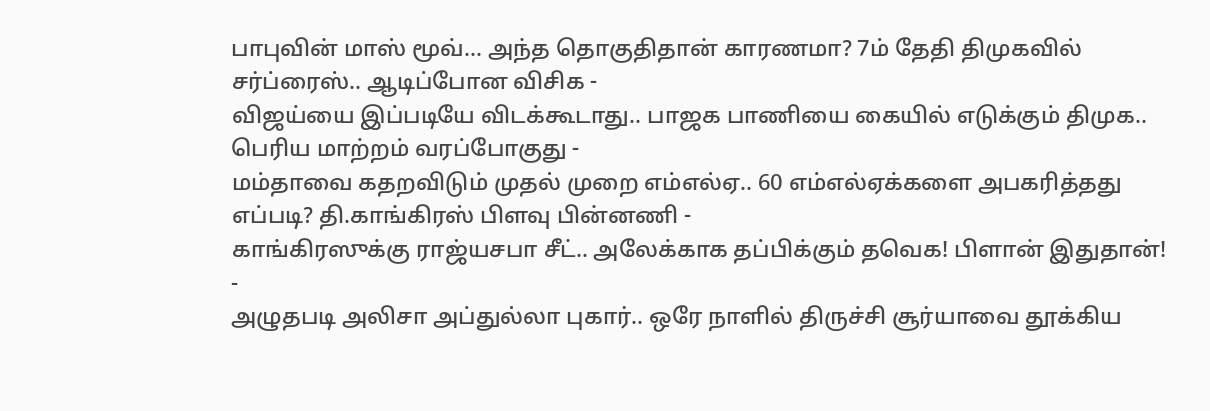பாபுவின் மாஸ் மூவ்... அந்த தொகுதிதான் காரணமா? 7ம் தேதி திமுகவில் சர்ப்ரைஸ்.. ஆடிப்போன விசிக -
விஜய்யை இப்படியே விடக்கூடாது.. பாஜக பாணியை கையில் எடுக்கும் திமுக.. பெரிய மாற்றம் வரப்போகுது -
மம்தாவை கதறவிடும் முதல் முறை எம்எல்ஏ.. 60 எம்எல்ஏக்களை அபகரித்தது எப்படி? தி.காங்கிரஸ் பிளவு பின்னணி -
காங்கிரஸுக்கு ராஜ்யசபா சீட்.. அலேக்காக தப்பிக்கும் தவெக! பிளான் இதுதான்! -
அழுதபடி அலிசா அப்துல்லா புகார்.. ஒரே நாளில் திருச்சி சூர்யாவை தூக்கிய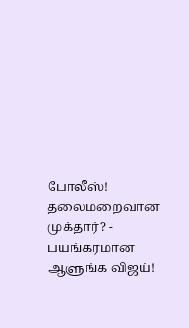போலீஸ்! தலைமறைவான முக்தார்? -
பயங்கரமான ஆளுங்க விஜய்!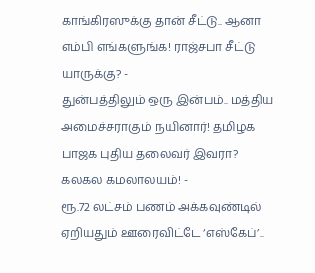காங்கிரஸுக்கு தான் சீட்டு.. ஆனா எம்பி எங்களுங்க! ராஜ்சபா சீட்டு யாருக்கு? -
துன்பத்திலும் ஒரு இன்பம்.. மத்திய அமைச்சராகும் நயினார்! தமிழக பாஜக புதிய தலைவர் இவரா? கலகல கமலாலயம்! -
ரூ.72 லட்சம் பணம் அக்கவுண்டில் ஏறியதும் ஊரைவிட்டே ‘எஸ்கேப்’..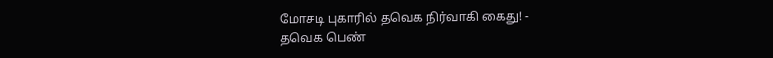மோசடி புகாரில் தவெக நிர்வாகி கைது! -
தவெக பெண்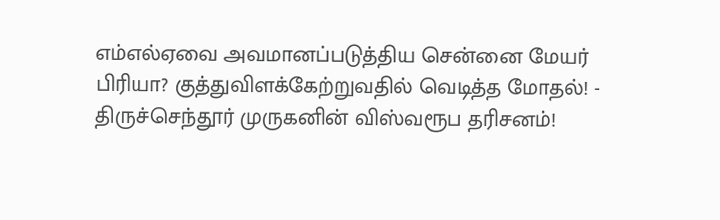எம்எல்ஏவை அவமானப்படுத்திய சென்னை மேயர் பிரியா? குத்துவிளக்கேற்றுவதில் வெடித்த மோதல்! -
திருச்செந்தூர் முருகனின் விஸ்வரூப தரிசனம்!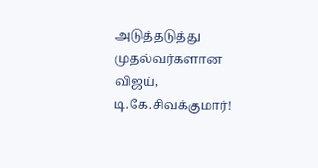அடுத்தடுத்து முதல்வர்களான விஜய், டி.கே.சிவக்குமார்!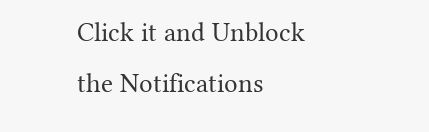Click it and Unblock the Notifications